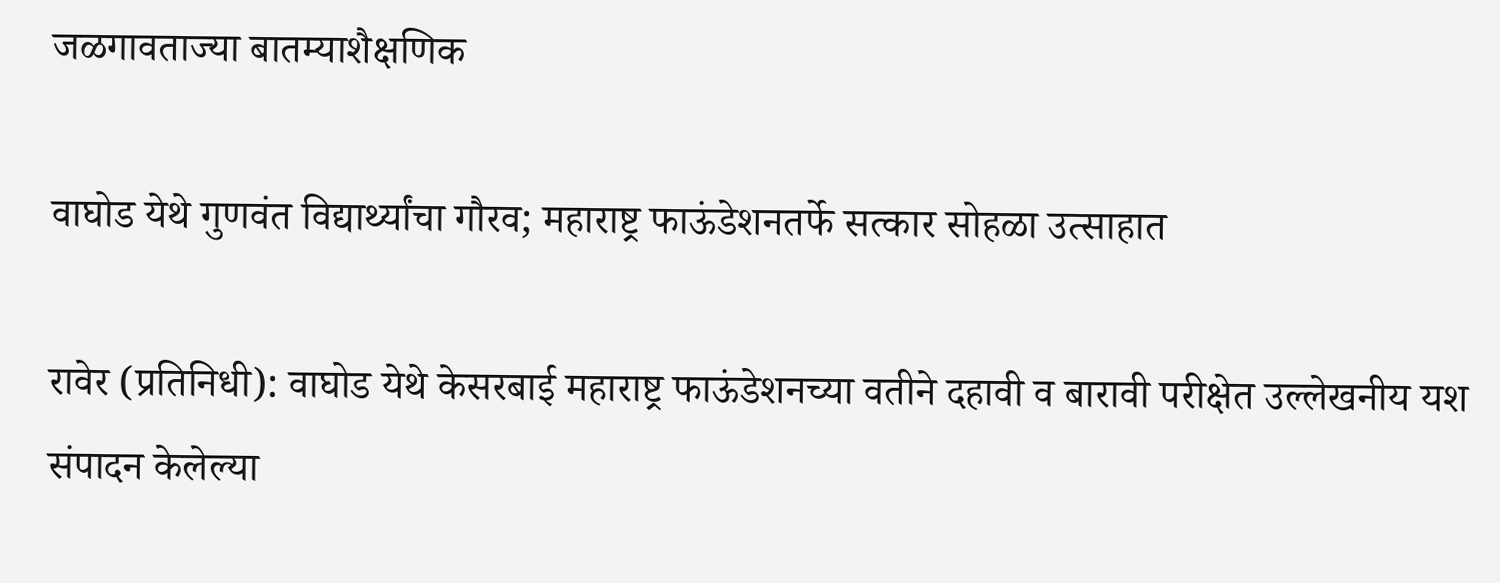जळगावताज्या बातम्याशैक्षणिक

वाघोड येथे गुणवंत विद्यार्थ्यांचा गौरव; महाराष्ट्र फाऊंडेशनतर्फे सत्कार सोहळा उत्साहात

रावेर (प्रतिनिधी): वाघोड येथे केसरबाई महाराष्ट्र फाऊंडेशनच्या वतीने दहावी व बारावी परीक्षेत उल्लेखनीय यश संपादन केलेल्या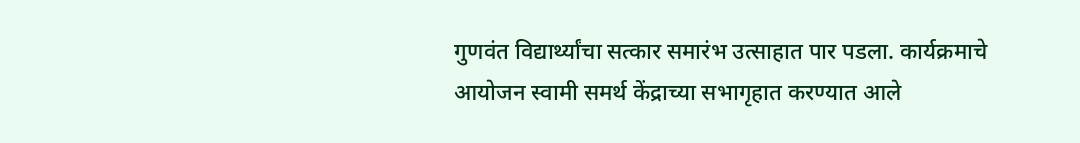गुणवंत विद्यार्थ्यांचा सत्कार समारंभ उत्साहात पार पडला. कार्यक्रमाचे आयोजन स्वामी समर्थ केंद्राच्या सभागृहात करण्यात आले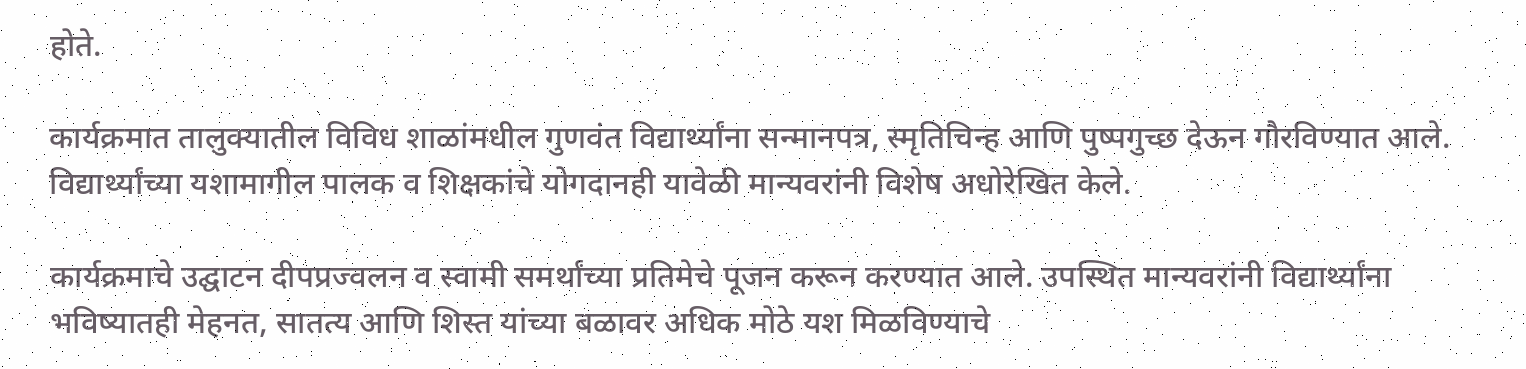होते.

कार्यक्रमात तालुक्यातील विविध शाळांमधील गुणवंत विद्यार्थ्यांना सन्मानपत्र, स्मृतिचिन्ह आणि पुष्पगुच्छ देऊन गौरविण्यात आले. विद्यार्थ्यांच्या यशामागील पालक व शिक्षकांचे योगदानही यावेळी मान्यवरांनी विशेष अधोरेखित केले.

कार्यक्रमाचे उद्घाटन दीपप्रज्वलन व स्वामी समर्थांच्या प्रतिमेचे पूजन करून करण्यात आले. उपस्थित मान्यवरांनी विद्यार्थ्यांना भविष्यातही मेहनत, सातत्य आणि शिस्त यांच्या बळावर अधिक मोठे यश मिळविण्याचे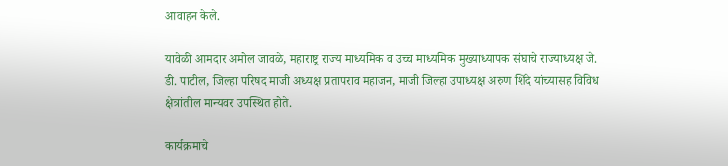आवाहन केले.

यावेळी आमदार अमोल जावळे, महाराष्ट्र राज्य माध्यमिक व उच्च माध्यमिक मुख्याध्यापक संघाचे राज्याध्यक्ष जे. डी. पाटील, जिल्हा परिषद माजी अध्यक्ष प्रतापराव महाजन, माजी जिल्हा उपाध्यक्ष अरुण शिंदे यांच्यासह विविध क्षेत्रांतील मान्यवर उपस्थित होते.

कार्यक्रमाचे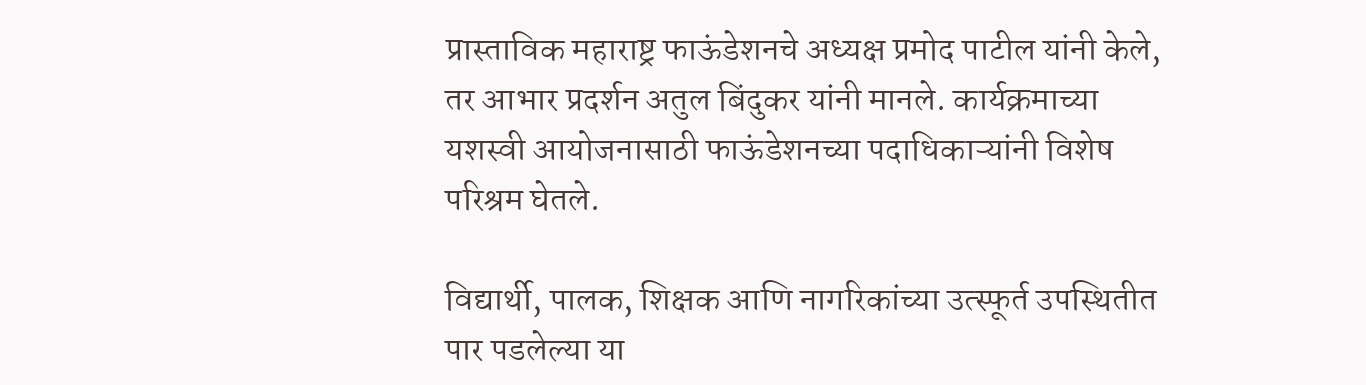प्रास्ताविक महाराष्ट्र फाऊंडेशनचे अध्यक्ष प्रमोद पाटील यांनी केले, तर आभार प्रदर्शन अतुल बिंदुकर यांनी मानले. कार्यक्रमाच्या यशस्वी आयोजनासाठी फाऊंडेशनच्या पदाधिकाऱ्यांनी विशेष परिश्रम घेतले.

विद्यार्थी, पालक, शिक्षक आणि नागरिकांच्या उत्स्फूर्त उपस्थितीत पार पडलेल्या या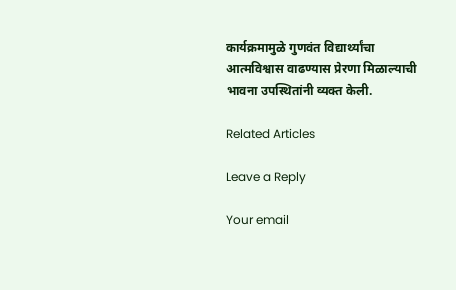कार्यक्रमामुळे गुणवंत विद्यार्थ्यांचा आत्मविश्वास वाढण्यास प्रेरणा मिळाल्याची भावना उपस्थितांनी व्यक्त केली.

Related Articles

Leave a Reply

Your email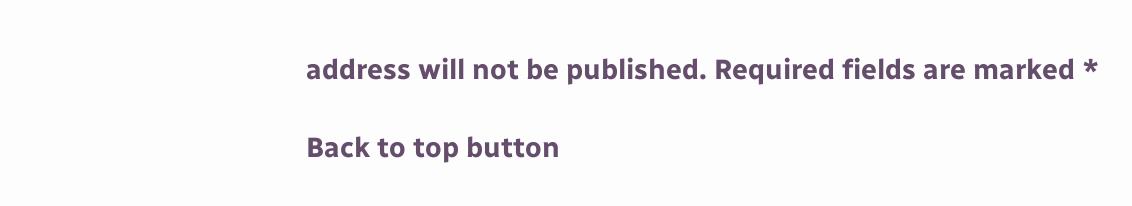address will not be published. Required fields are marked *

Back to top button